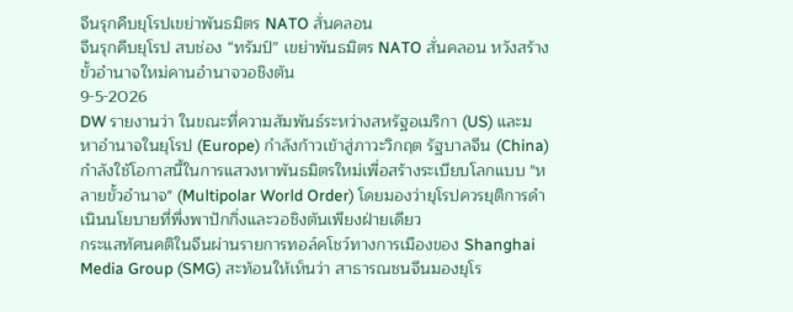จีนรุกคืบยุโรปเขย่าพันธมิตร NATO สั่นคลอน
จีนรุกคืบยุโรป สบช่อง “ทรัมป์” เขย่าพันธมิตร NATO สั่นคลอน หวังสร้างขั้วอำนาจใหม่คานอำนาจวอชิงตัน
9-5-2026
DW รายงานว่า ในขณะที่ความสัมพันธ์ระหว่างสหรัฐอเมริกา (US) และมหาอำนาจในยุโรป (Europe) กำลังก้าวเข้าสู่ภาวะวิกฤต รัฐบาลจีน (China) กำลังใช้โอกาสนี้ในการแสวงหาพันธมิตรใหม่เพื่อสร้างระเบียบโลกแบบ "หลายขั้วอำนาจ" (Multipolar World Order) โดยมองว่ายุโรปควรยุติการดำเนินนโยบายที่พึ่งพาปักกิ่งและวอชิงตันเพียงฝ่ายเดียว
กระแสทัศนคติในจีนผ่านรายการทอล์คโชว์ทางการเมืองของ Shanghai Media Group (SMG) สะท้อนให้เห็นว่า สาธารณชนจีนมองยุโร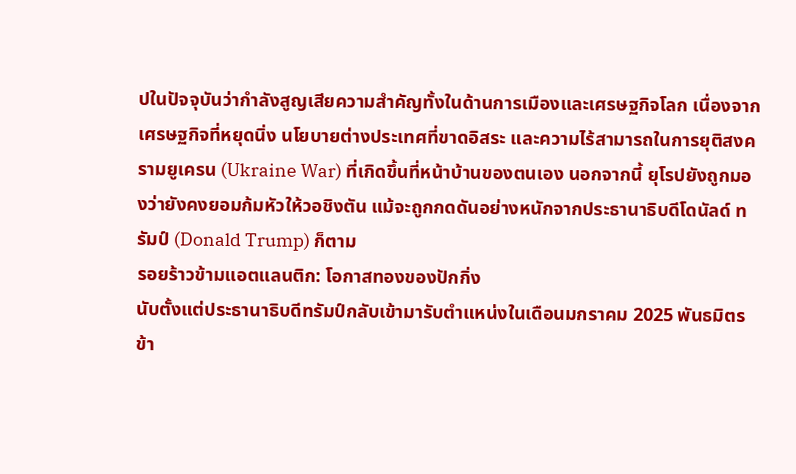ปในปัจจุบันว่ากำลังสูญเสียความสำคัญทั้งในด้านการเมืองและเศรษฐกิจโลก เนื่องจากเศรษฐกิจที่หยุดนิ่ง นโยบายต่างประเทศที่ขาดอิสระ และความไร้สามารถในการยุติสงครามยูเครน (Ukraine War) ที่เกิดขึ้นที่หน้าบ้านของตนเอง นอกจากนี้ ยุโรปยังถูกมองว่ายังคงยอมก้มหัวให้วอชิงตัน แม้จะถูกกดดันอย่างหนักจากประธานาธิบดีโดนัลด์ ทรัมป์ (Donald Trump) ก็ตาม
รอยร้าวข้ามแอตแลนติก: โอกาสทองของปักกิ่ง
นับตั้งแต่ประธานาธิบดีทรัมป์กลับเข้ามารับตำแหน่งในเดือนมกราคม 2025 พันธมิตรข้า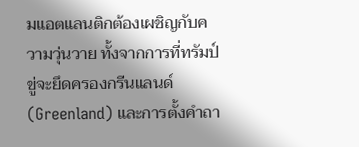มแอตแลนติกต้องเผชิญกับความวุ่นวาย ทั้งจากการที่ทรัมป์ขู่จะยึดครองกรีนแลนด์ (Greenland) และการตั้งคำถา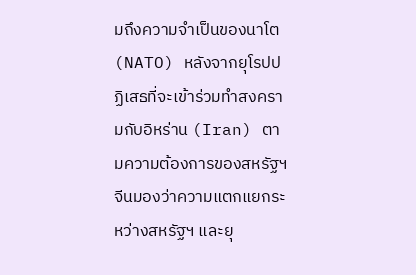มถึงความจำเป็นของนาโต (NATO) หลังจากยุโรปปฏิเสธที่จะเข้าร่วมทำสงครามกับอิหร่าน (Iran) ตามความต้องการของสหรัฐฯ
จีนมองว่าความแตกแยกระหว่างสหรัฐฯ และยุ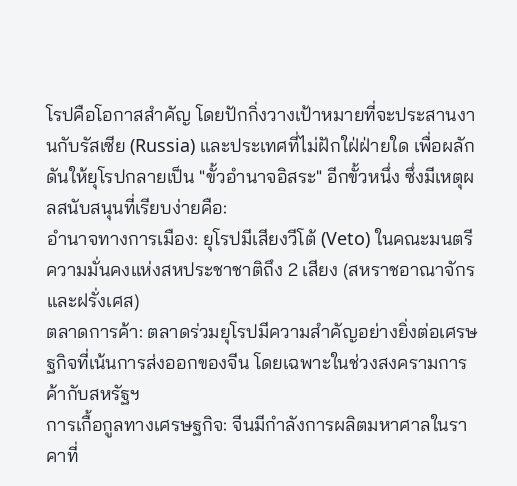โรปคือโอกาสสำคัญ โดยปักกิ่งวางเป้าหมายที่จะประสานงานกับรัสเซีย (Russia) และประเทศที่ไม่ฝักใฝ่ฝ่ายใด เพื่อผลักดันให้ยุโรปกลายเป็น "ขั้วอำนาจอิสระ" อีกขั้วหนึ่ง ซึ่งมีเหตุผลสนับสนุนที่เรียบง่ายคือ:
อำนาจทางการเมือง: ยุโรปมีเสียงวีโต้ (Veto) ในคณะมนตรีความมั่นคงแห่งสหประชาชาติถึง 2 เสียง (สหราชอาณาจักรและฝรั่งเศส)
ตลาดการค้า: ตลาดร่วมยุโรปมีความสำคัญอย่างยิ่งต่อเศรษฐกิจที่เน้นการส่งออกของจีน โดยเฉพาะในช่วงสงครามการค้ากับสหรัฐฯ
การเกื้อกูลทางเศรษฐกิจ: จีนมีกำลังการผลิตมหาศาลในราคาที่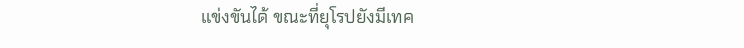แข่งขันได้ ขณะที่ยุโรปยังมีเทค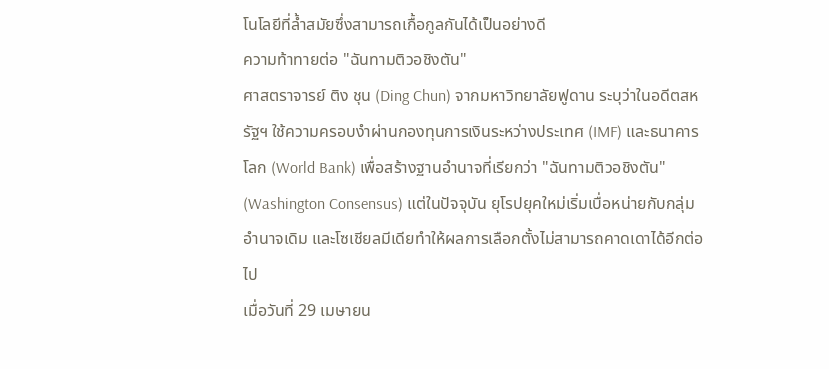โนโลยีที่ล้ำสมัยซึ่งสามารถเกื้อกูลกันได้เป็นอย่างดี
ความท้าทายต่อ "ฉันทามติวอชิงตัน"
ศาสตราจารย์ ติง ชุน (Ding Chun) จากมหาวิทยาลัยฟูดาน ระบุว่าในอดีตสหรัฐฯ ใช้ความครอบงำผ่านกองทุนการเงินระหว่างประเทศ (IMF) และธนาคารโลก (World Bank) เพื่อสร้างฐานอำนาจที่เรียกว่า "ฉันทามติวอชิงตัน" (Washington Consensus) แต่ในปัจจุบัน ยุโรปยุคใหม่เริ่มเบื่อหน่ายกับกลุ่มอำนาจเดิม และโซเชียลมีเดียทำให้ผลการเลือกตั้งไม่สามารถคาดเดาได้อีกต่อไป
เมื่อวันที่ 29 เมษายน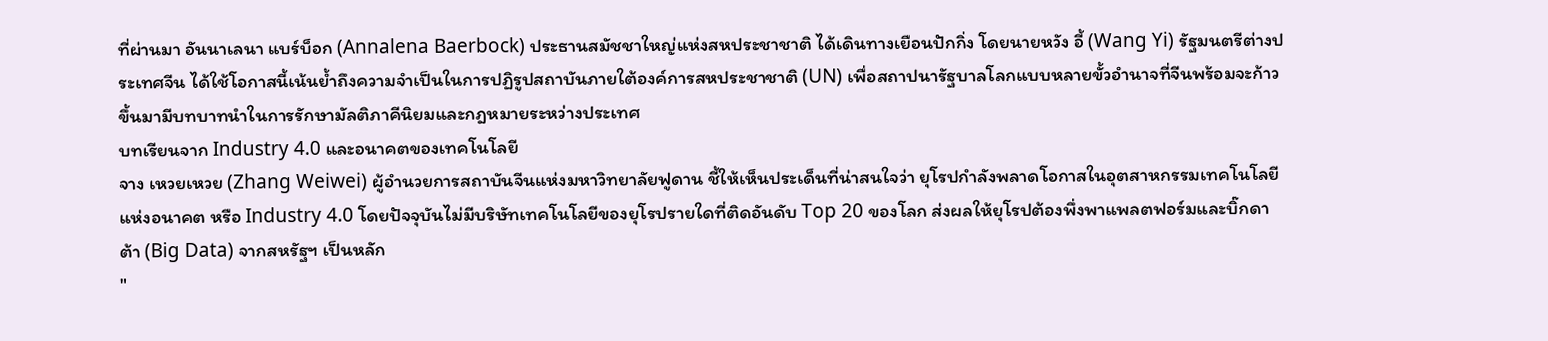ที่ผ่านมา อันนาเลนา แบร์บ็อก (Annalena Baerbock) ประธานสมัชชาใหญ่แห่งสหประชาชาติ ได้เดินทางเยือนปักกิ่ง โดยนายหวัง อี้ (Wang Yi) รัฐมนตรีต่างประเทศจีน ได้ใช้โอกาสนี้เน้นย้ำถึงความจำเป็นในการปฏิรูปสถาบันภายใต้องค์การสหประชาชาติ (UN) เพื่อสถาปนารัฐบาลโลกแบบหลายขั้วอำนาจที่จีนพร้อมจะก้าวขึ้นมามีบทบาทนำในการรักษามัลติภาคีนิยมและกฎหมายระหว่างประเทศ
บทเรียนจาก Industry 4.0 และอนาคตของเทคโนโลยี
จาง เหวยเหวย (Zhang Weiwei) ผู้อำนวยการสถาบันจีนแห่งมหาวิทยาลัยฟูดาน ชี้ให้เห็นประเด็นที่น่าสนใจว่า ยุโรปกำลังพลาดโอกาสในอุตสาหกรรมเทคโนโลยีแห่งอนาคต หรือ Industry 4.0 โดยปัจจุบันไม่มีบริษัทเทคโนโลยีของยุโรปรายใดที่ติดอันดับ Top 20 ของโลก ส่งผลให้ยุโรปต้องพึ่งพาแพลตฟอร์มและบิ๊กดาต้า (Big Data) จากสหรัฐฯ เป็นหลัก
"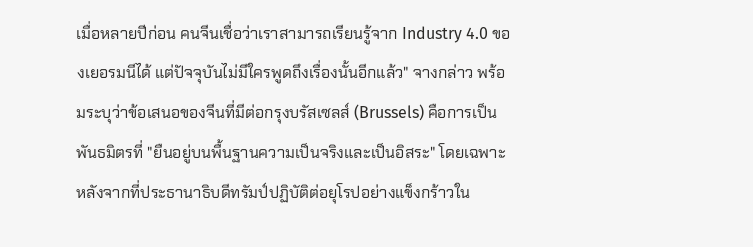เมื่อหลายปีก่อน คนจีนเชื่อว่าเราสามารถเรียนรู้จาก Industry 4.0 ของเยอรมนีได้ แต่ปัจจุบันไม่มีใครพูดถึงเรื่องนั้นอีกแล้ว" จางกล่าว พร้อมระบุว่าข้อเสนอของจีนที่มีต่อกรุงบรัสเซลส์ (Brussels) คือการเป็นพันธมิตรที่ "ยืนอยู่บนพื้นฐานความเป็นจริงและเป็นอิสระ" โดยเฉพาะหลังจากที่ประธานาธิบดีทรัมป์ปฏิบัติต่อยุโรปอย่างแข็งกร้าวใน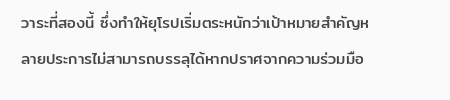วาระที่สองนี้ ซึ่งทำให้ยุโรปเริ่มตระหนักว่าเป้าหมายสำคัญหลายประการไม่สามารถบรรลุได้หากปราศจากความร่วมมือ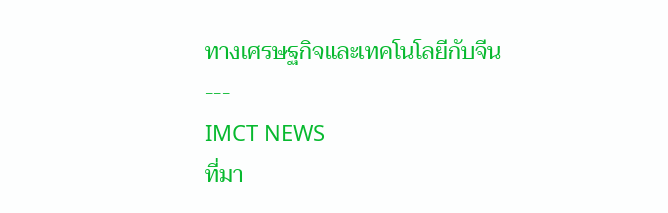ทางเศรษฐกิจและเทคโนโลยีกับจีน
---
IMCT NEWS
ที่มา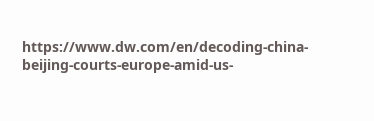https://www.dw.com/en/decoding-china-beijing-courts-europe-amid-us-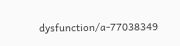dysfunction/a-77038349